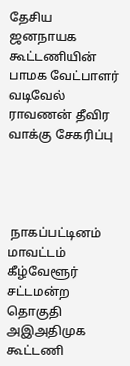தேசிய ஜனநாயக கூட்டணியின் பாமக வேட்பாளர் வடிவேல் ராவணன் தீவிர வாக்கு சேகரிப்பு




 நாகப்பட்டினம் மாவட்டம் கீழ்வேளூர் சட்டமன்ற தொகுதி அஇஅதிமுக கூட்டணி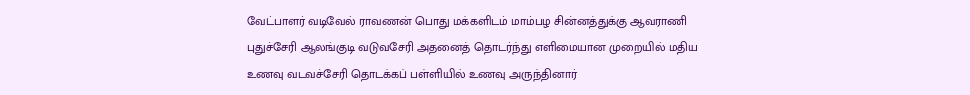வேட்பாளர் வடிவேல் ராவணன் பொது மக்களிடம் மாம்பழ சின்னத்துக்கு ஆவராணி புதுச்சேரி ஆலங்குடி வடுவசேரி அதனைத் தொடர்ந்து எளிமையான முறையில் மதிய உணவு வடவச்சேரி தொடக்கப் பள்ளியில் உணவு அருந்தினார்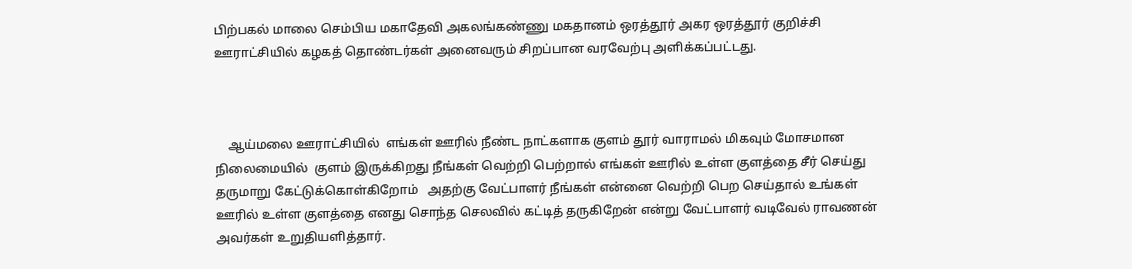பிற்பகல் மாலை செம்பிய மகாதேவி அகலங்கண்ணு மகதானம் ஒரத்தூர் அகர ஒரத்தூர் குறிச்சி ஊராட்சியில் கழகத் தொண்டர்கள் அனைவரும் சிறப்பான வரவேற்பு அளிக்கப்பட்டது.



    ஆய்மலை ஊராட்சியில்  எங்கள் ஊரில் நீண்ட நாட்களாக குளம் தூர் வாராமல் மிகவும் மோசமான நிலைமையில்  குளம் இருக்கிறது நீங்கள் வெற்றி பெற்றால் எங்கள் ஊரில் உள்ள குளத்தை சீர் செய்து தருமாறு கேட்டுக்கொள்கிறோம்   அதற்கு வேட்பாளர் நீங்கள் என்னை வெற்றி பெற செய்தால் உங்கள் ஊரில் உள்ள குளத்தை எனது சொந்த செலவில் கட்டித் தருகிறேன் என்று வேட்பாளர் வடிவேல் ராவணன் அவர்கள் உறுதியளித்தார்.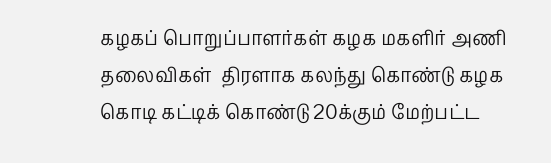கழகப் பொறுப்பாளர்கள் கழக மகளிர் அணி தலைவிகள்  திரளாக கலந்து கொண்டு கழக கொடி கட்டிக் கொண்டு 20க்கும் மேற்பட்ட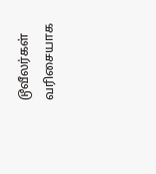டூவீலர்கள்  வரிசையாக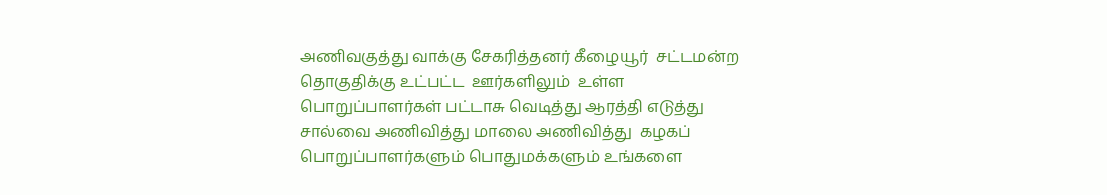அணிவகுத்து வாக்கு சேகரித்தனர் கீழையூர்  சட்டமன்ற தொகுதிக்கு உட்பட்ட  ஊர்களிலும்  உள்ள பொறுப்பாளர்கள் பட்டாசு வெடித்து ஆரத்தி எடுத்து சால்வை அணிவித்து மாலை அணிவித்து  கழகப் பொறுப்பாளர்களும் பொதுமக்களும் உங்களை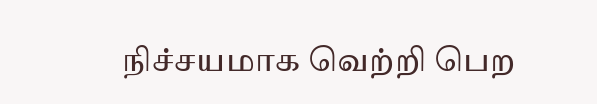நிச்சயமாக வெற்றி பெற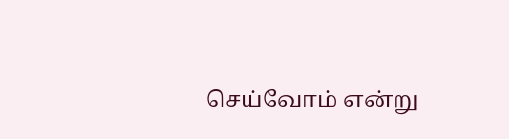செய்வோம் என்று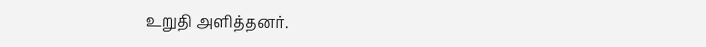உறுதி அளித்தனர்.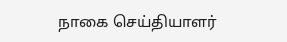நாகை செய்தியாளர்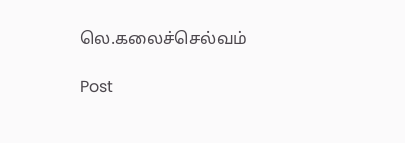லெ.கலைச்செல்வம்

Post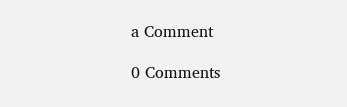a Comment

0 Comments